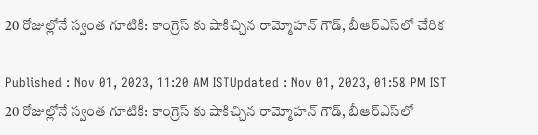20 రోజుల్లోనే స్వంత గూటికి: కాంగ్రెస్ కు షాకిచ్చిన రామ్మోహన్ గౌడ్, బీఆర్ఎస్‌లో చేరిక

Published : Nov 01, 2023, 11:20 AM ISTUpdated : Nov 01, 2023, 01:58 PM IST
20 రోజుల్లోనే స్వంత గూటికి: కాంగ్రెస్ కు షాకిచ్చిన రామ్మోహన్ గౌడ్, బీఆర్ఎస్‌లో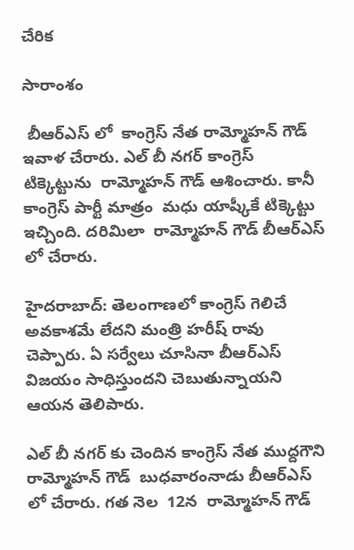చేరిక

సారాంశం

 బీఆర్ఎస్ లో  కాంగ్రెస్ నేత రామ్మోహన్ గౌడ్ ఇవాళ చేరారు. ఎల్ బీ నగర్ కాంగ్రెస్ టిక్కెట్టును  రామ్మోహన్ గౌడ్ ఆశించారు. కానీ కాంగ్రెస్ పార్టీ మాత్రం  మధు యాష్కీకే టిక్కెట్టు ఇచ్చింది. దరిమిలా  రామ్మోహన్ గౌడ్ బీఆర్ఎస్ లో చేరారు.

హైదరాబాద్: తెలంగాణలో కాంగ్రెస్ గెలిచే అవకాశమే లేదని మంత్రి హరీష్ రావు  చెప్పారు. ఏ సర్వేలు చూసినా బీఆర్ఎస్ విజయం సాధిస్తుందని చెబుతున్నాయని ఆయన తెలిపారు.

ఎల్ బీ నగర్ కు చెందిన కాంగ్రెస్ నేత ముద్దగౌని రామ్మోహన్ గౌడ్  బుధవారంనాడు బీఆర్ఎస్ లో చేరారు. గత నెల  12న  రామ్మోహన్ గౌడ్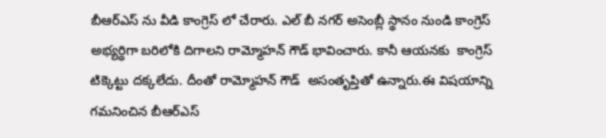బీఆర్ఎస్ ను వీడి కాంగ్రెస్ లో చేరారు. ఎల్ బీ నగర్ అసెంబ్లీ స్థానం నుండి కాంగ్రెస్ అభ్యర్ధిగా బరిలోకి దిగాలని రామ్మోహన్ గౌడ్ భావించారు. కానీ ఆయనకు  కాంగ్రెస్ టిక్కెట్టు దక్కలేదు. దీంతో రామ్మోహన్ గౌడ్  అసంతృప్తితో ఉన్నారు.ఈ విషయాన్ని గమనించిన బీఆర్ఎస్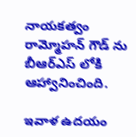నాయకత్వం రామ్మోహన్ గౌడ్ ను బీఆర్ఎస్ లోకి ఆహ్వానించింది.

ఇవాళ ఉదయం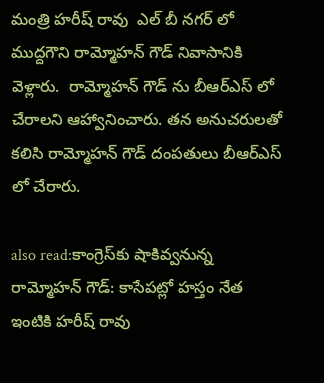మంత్రి హరీష్ రావు  ఎల్ బీ నగర్ లో ముద్దగౌని రామ్మోహన్ గౌడ్ నివాసానికి వెళ్లారు.  రామ్మోహన్ గౌడ్ ను బీఆర్ఎస్ లో చేరాలని ఆహ్వానించారు. తన అనుచరులతో కలిసి రామ్మోహన్ గౌడ్ దంపతులు బీఆర్ఎస్ లో చేరారు.

also read:కాంగ్రెస్‌కు షాకివ్వనున్న రామ్మోహన్ గౌడ్: కాసేపట్లో హస్తం నేత ఇంటికి హరీష్ రావు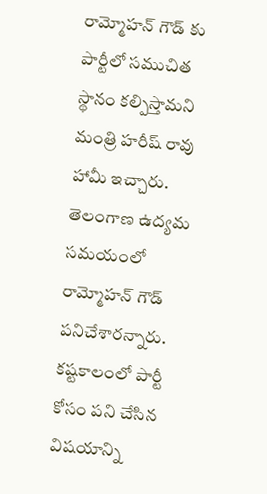రామ్మోహన్ గౌడ్ కు పార్టీలో సముచిత స్థానం కల్పిస్తామని మంత్రి హరీష్ రావు హామీ ఇచ్చారు.  తెలంగాణ ఉద్యమ సమయంలో రామ్మోహన్ గౌడ్  పనిచేశారన్నారు.  కష్టకాలంలో పార్టీ కోసం పని చేసిన విషయాన్ని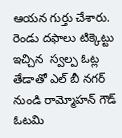ఆయన గుర్తు చేశారు. రెండు దఫాలు టిక్కెట్టు ఇచ్చిన  స్వల్ప ఓట్ల తేడాతో ఎల్ బీ నగర్ నుండి రామ్మోహన్ గౌడ్ ఓటమి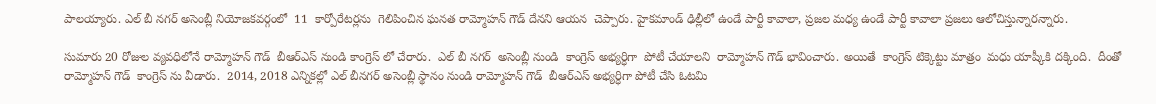పాలయ్యారు. ఎల్ బీ నగర్ అసెంబ్లీ నియోజకవర్గంలో  11  కార్పోరేటర్లను  గెలిపించిన ఘనత రామ్మోహన్ గౌడ్ దేనని ఆయన  చెప్పారు. హైకమాండ్ ఢిల్లీలో ఉండే పార్టీ కావాలా, ప్రజల మధ్య ఉండే పార్టీ కావాలా ప్రజలు ఆలోచిస్తున్నారన్నారు.

సుమారు 20 రోజుల వ్యవధిలోనే రామ్మోహన్ గౌడ్  బీఆర్ఎస్ నుండి కాంగ్రెస్ లో చేరారు.  ఎల్ బీ నగర్  అసెంబ్లీ నుండి  కాంగ్రెస్ అభ్యర్ధిగా  పోటీ చేయాలని  రామ్మోహన్ గౌడ్ భావించారు. అయితే  కాంగ్రెస్ టిక్కెట్టు మాత్రం  మధు యాష్కీకి దక్కింది.  దీంతో రామ్మోహన్ గౌడ్  కాంగ్రెస్ ను వీడారు.  2014, 2018 ఎన్నికల్లో ఎల్ బీనగర్ అసెంబ్లీ స్థానం నుండి రామ్మోహన్ గౌడ్  బీఆర్ఎస్ అభ్యర్ధిగా పోటీ చేసి ఓటమి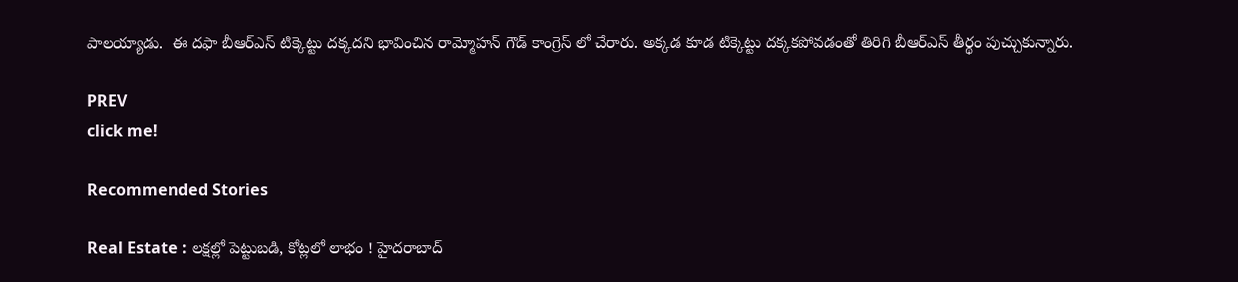పాలయ్యాడు.  ఈ దఫా బీఆర్ఎస్ టిక్కెట్టు దక్కదని భావించిన రామ్మోహన్ గౌడ్ కాంగ్రెస్ లో చేరారు. అక్కడ కూడ టిక్కెట్టు దక్కకపోవడంతో తిరిగి బీఆర్ఎస్ తీర్థం పుచ్చుకున్నారు.

PREV
click me!

Recommended Stories

Real Estate : లక్షల్లో పెట్టుబడి, కోట్లలో లాభం ! హైదరాబాద్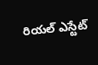రియల్ ఎస్టేట్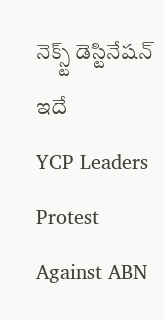నెక్స్ట్ డెస్టినేషన్ ఇదే
YCP Leaders Protest Against ABN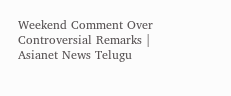Weekend Comment Over Controversial Remarks | Asianet News Telugu